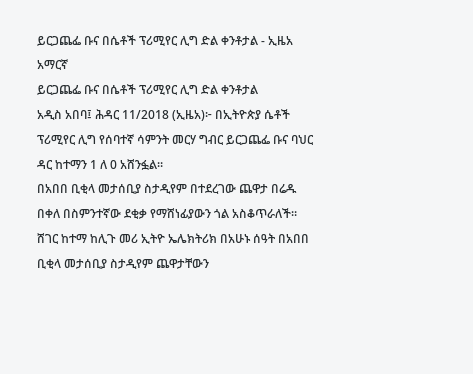ይርጋጨፌ ቡና በሴቶች ፕሪሚየር ሊግ ድል ቀንቶታል - ኢዜአ አማርኛ
ይርጋጨፌ ቡና በሴቶች ፕሪሚየር ሊግ ድል ቀንቶታል
አዲስ አበባ፤ ሕዳር 11/2018 (ኢዜአ)፦ በኢትዮጵያ ሴቶች ፕሪሚየር ሊግ የሰባተኛ ሳምንት መርሃ ግብር ይርጋጨፌ ቡና ባህር ዳር ከተማን 1 ለ 0 አሸንፏል።
በአበበ ቢቂላ መታሰቢያ ስታዲየም በተደረገው ጨዋታ በሬዱ በቀለ በስምንተኛው ደቂቃ የማሸነፊያውን ጎል አስቆጥራለች።
ሸገር ከተማ ከሊጉ መሪ ኢትዮ ኤሌክትሪክ በአሁኑ ሰዓት በአበበ ቢቂላ መታሰቢያ ስታዲየም ጨዋታቸውን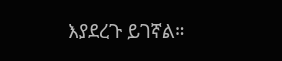እያደረጉ ይገኛል።